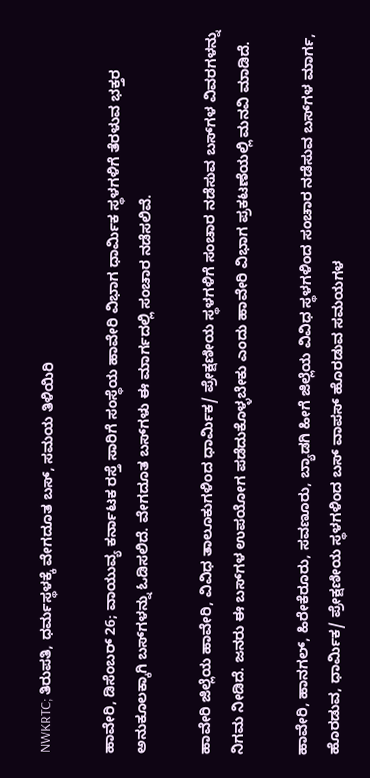NWKRTC; ತಿರುಪತಿ, ಧರ್ಮಸ್ಥಳಕ್ಕೆ ವೇಗದೂತ ಬಸ್‌, ಸಮಯ ತಿಳಿಯಿರಿ

ಹಾವೇರಿ, ಡಿಸೆಂಬರ್ 26; ವಾಯುವ್ಯ ಕರ್ನಾಟಕ ರಸ್ತೆ ಸಾರಿಗೆ ಸಂಸ್ಥೆಯ ಹಾವೇರಿ ವಿಭಾಗ ಧಾರ್ಮಿಕ ಸ್ಥಳಗಳಿಗೆ ತೆರಳುವ ಭಕ್ತರ ಅನುಕೂಲಕ್ಕಾಗಿ ಬಸ್‌ಗಳನ್ನು ಓಡಿಸಲಿದೆ. ವೇಗದೂತ ಬಸ್‌ಗಳು ಈ ಮಾರ್ಗದಲ್ಲಿ ಸಂಚಾರ ನಡೆಸಲಿವೆ.

ಹಾವೇರಿ ಜಿಲ್ಲೆಯ ಹಾವೇರಿ, ವಿವಿಧ ತಾಲೂಕುಗಳಿಂದ ಧಾರ್ಮಿಕ/ ಪ್ರೇಕ್ಷಣೀಯ ಸ್ಥಳಗಳಿಗೆ ಸಂಚಾರ ನಡೆಸುವ ಬಸ್‌ಗಳ ವಿವರಗಳನ್ನು ನಿಗಮ ನೀಡಿದೆ. ಜನರು ಈ ಬಸ್‌ಗಳ ಉಪಯೋಗ ಪಡೆದುಕೊಳ್ಳಬೇಕು ಎಂದು ಹಾವೇರಿ ವಿಭಾಗ ಪ್ರಕಟಣೆಯಲ್ಲಿ ಮನವಿ ಮಾಡಿದೆ.

ಹಾವೇರಿ, ಹಾನಗಲ್, ಹಿರೇಕೆರೂರು, ಸವಣೂರು, ಬ್ಯಾಡಗಿ ಹೀಗೆ ಜಿಲ್ಲೆಯ ವಿವಿಧ ಸ್ಥಳಗಳಿಂದ ಸಂಚಾರ ನಡೆಸುವ ಬಸ್‌ಗಳ ಮಾರ್ಗ, ಹೊರಡುವ, ಧಾರ್ಮಿಕ/ ಪ್ರೇಕ್ಷಣೀಯ ಸ್ಥಳಗಳಿಂದ ಬಸ್ ವಾಪಸ್ ಹೊರಡುವ ಸಮಯಗಳ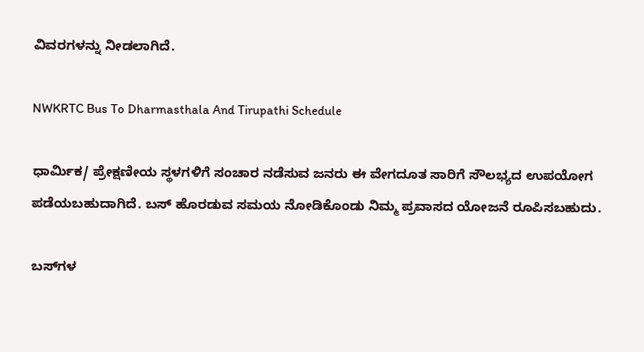ವಿವರಗಳನ್ನು ನೀಡಲಾಗಿದೆ.

NWKRTC Bus To Dharmasthala And Tirupathi Schedule

ಧಾರ್ಮಿಕ/ ಪ್ರೇಕ್ಷಣೀಯ ಸ್ಥಳಗಳಿಗೆ ಸಂಚಾರ ನಡೆಸುವ ಜನರು ಈ ವೇಗದೂತ ಸಾರಿಗೆ ಸೌಲಭ್ಯದ ಉಪಯೋಗ ಪಡೆಯಬಹುದಾಗಿದೆ. ಬಸ್ ಹೊರಡುವ ಸಮಯ ನೋಡಿಕೊಂಡು ನಿಮ್ಮ ಪ್ರವಾಸದ ಯೋಜನೆ ರೂಪಿಸಬಹುದು.

ಬಸ್‌ಗಳ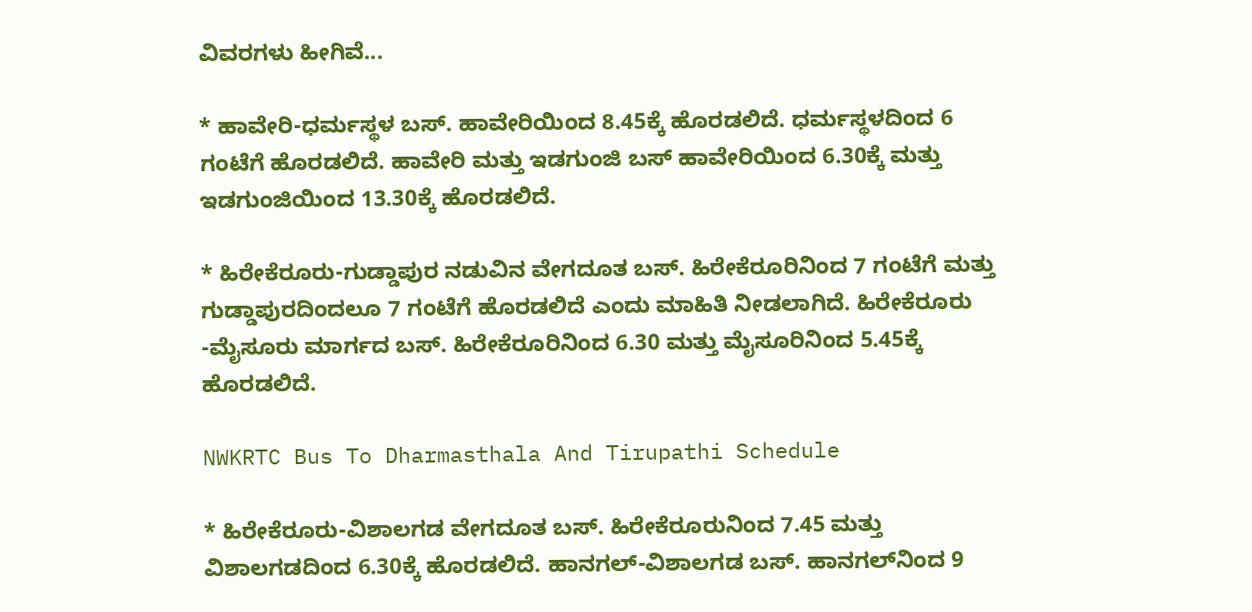ವಿವರಗಳು ಹೀಗಿವೆ...

* ಹಾವೇರಿ-ಧರ್ಮಸ್ಥಳ ಬಸ್. ಹಾವೇರಿಯಿಂದ 8.45ಕ್ಕೆ ಹೊರಡಲಿದೆ. ಧರ್ಮಸ್ಥಳದಿಂದ 6 ಗಂಟೆಗೆ ಹೊರಡಲಿದೆ. ಹಾವೇರಿ ಮತ್ತು ಇಡಗುಂಜಿ ಬಸ್ ಹಾವೇರಿಯಿಂದ 6.30ಕ್ಕೆ ಮತ್ತು ಇಡಗುಂಜಿಯಿಂದ 13.30ಕ್ಕೆ ಹೊರಡಲಿದೆ.

* ಹಿರೇಕೆರೂರು-ಗುಡ್ಡಾಪುರ ನಡುವಿನ ವೇಗದೂತ ಬಸ್. ಹಿರೇಕೆರೂರಿನಿಂದ 7 ಗಂಟೆಗೆ ಮತ್ತು ಗುಡ್ಡಾಪುರದಿಂದಲೂ 7 ಗಂಟೆಗೆ ಹೊರಡಲಿದೆ ಎಂದು ಮಾಹಿತಿ ನೀಡಲಾಗಿದೆ. ಹಿರೇಕೆರೂರು -ಮೈಸೂರು ಮಾರ್ಗದ ಬಸ್. ಹಿರೇಕೆರೂರಿನಿಂದ 6.30 ಮತ್ತು ಮೈಸೂರಿನಿಂದ 5.45ಕ್ಕೆ ಹೊರಡಲಿದೆ.

NWKRTC Bus To Dharmasthala And Tirupathi Schedule

* ಹಿರೇಕೆರೂರು-ವಿಶಾಲಗಡ ವೇಗದೂತ ಬಸ್. ಹಿರೇಕೆರೂರುನಿಂದ 7.45 ಮತ್ತು ವಿಶಾಲಗಡದಿಂದ 6.30ಕ್ಕೆ ಹೊರಡಲಿದೆ. ಹಾನಗಲ್-ವಿಶಾಲಗಡ ಬಸ್. ಹಾನಗಲ್‌ನಿಂದ 9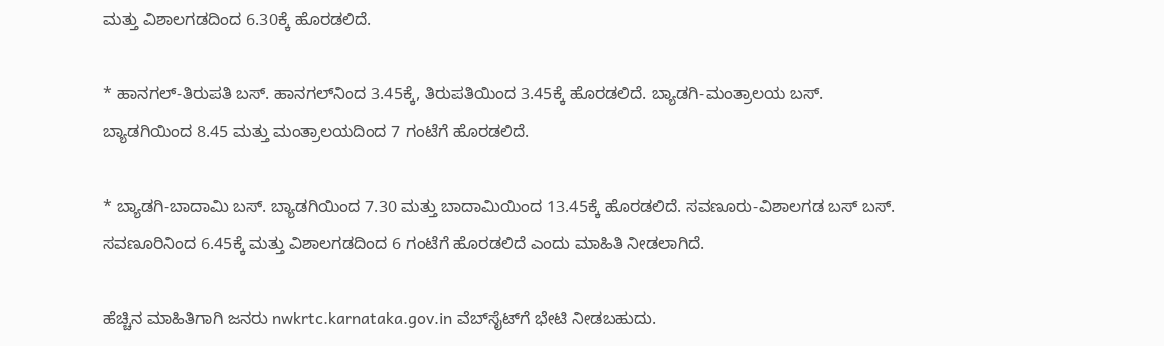ಮತ್ತು ವಿಶಾಲಗಡದಿಂದ 6.30ಕ್ಕೆ ಹೊರಡಲಿದೆ.

* ಹಾನಗಲ್-ತಿರುಪತಿ ಬಸ್. ಹಾನಗಲ್‌ನಿಂದ 3.45ಕ್ಕೆ, ತಿರುಪತಿಯಿಂದ 3.45ಕ್ಕೆ ಹೊರಡಲಿದೆ. ಬ್ಯಾಡಗಿ-ಮಂತ್ರಾಲಯ ಬಸ್. ಬ್ಯಾಡಗಿಯಿಂದ 8.45 ಮತ್ತು ಮಂತ್ರಾಲಯದಿಂದ 7 ಗಂಟೆಗೆ ಹೊರಡಲಿದೆ.

* ಬ್ಯಾಡಗಿ-ಬಾದಾಮಿ ಬಸ್‌. ಬ್ಯಾಡಗಿಯಿಂದ 7.30 ಮತ್ತು ಬಾದಾಮಿಯಿಂದ 13.45ಕ್ಕೆ ಹೊರಡಲಿದೆ. ಸವಣೂರು-ವಿಶಾಲಗಡ ಬಸ್ ಬಸ್. ಸವಣೂರಿನಿಂದ 6.45ಕ್ಕೆ ಮತ್ತು ವಿಶಾಲಗಡದಿಂದ 6 ಗಂಟೆಗೆ ಹೊರಡಲಿದೆ ಎಂದು ಮಾಹಿತಿ ನೀಡಲಾಗಿದೆ.

ಹೆಚ್ಚಿನ ಮಾಹಿತಿಗಾಗಿ ಜನರು nwkrtc.karnataka.gov.in ವೆಬ್‌ಸೈಟ್‌ಗೆ ಭೇಟಿ ನೀಡಬಹುದು.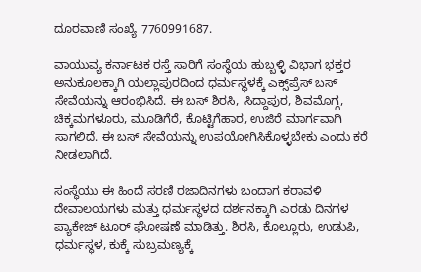ದೂರವಾಣಿ ಸಂಖ್ಯೆ 7760991687.

ವಾಯುವ್ಯ ಕರ್ನಾಟಕ ರಸ್ತೆ ಸಾರಿಗೆ ಸಂಸ್ಥೆಯ ಹುಬ್ಬಳ್ಳಿ ವಿಭಾಗ ಭಕ್ತರ ಅನುಕೂಲಕ್ಕಾಗಿ ಯಲ್ಲಾಪುರದಿಂದ ಧರ್ಮಸ್ಥಳಕ್ಕೆ ಎಕ್ಸ್‌ಪ್ರೆಸ್ ಬಸ್ ಸೇವೆಯನ್ನು ಆರಂಭಿಸಿದೆ. ಈ ಬಸ್ ಶಿರಸಿ, ಸಿದ್ದಾಪುರ, ಶಿವಮೊಗ್ಗ, ಚಿಕ್ಕಮಗಳೂರು, ಮೂಡಿಗೆರೆ, ಕೊಟ್ಟಿಗೆಹಾರ, ಉಜಿರೆ ಮಾರ್ಗವಾಗಿ ಸಾಗಲಿದೆ. ಈ ಬಸ್ ಸೇವೆಯನ್ನು ಉಪಯೋಗಿಸಿಕೊಳ್ಳಬೇಕು ಎಂದು ಕರೆ ನೀಡಲಾಗಿದೆ.

ಸಂಸ್ಥೆಯು ಈ ಹಿಂದೆ ಸರಣಿ ರಜಾದಿನಗಳು ಬಂದಾಗ ಕರಾವಳಿ ದೇವಾಲಯಗಳು ಮತ್ತು ಧರ್ಮಸ್ಥಳದ ದರ್ಶನಕ್ಕಾಗಿ ಎರಡು ದಿನಗಳ ಪ್ಯಾಕೇಜ್ ಟೂರ್‌ ಘೋಷಣೆ ಮಾಡಿತ್ತು. ಶಿರಸಿ, ಕೊಲ್ಲೂರು, ಉಡುಪಿ, ಧರ್ಮಸ್ಥಳ, ಕುಕ್ಕೆ ಸುಬ್ರಮಣ್ಯಕ್ಕೆ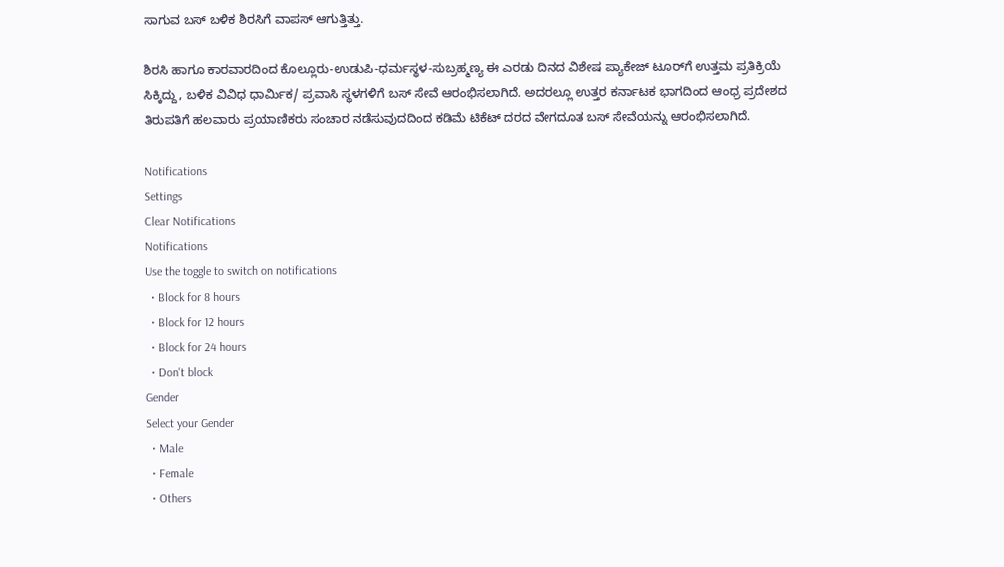ಸಾಗುವ ಬಸ್ ಬಳಿಕ ಶಿರಸಿಗೆ ವಾಪಸ್ ಆಗುತ್ತಿತ್ತು.

ಶಿರಸಿ ಹಾಗೂ ಕಾರವಾರದಿಂದ ಕೊಲ್ಲೂರು-ಉಡುಪಿ-ಧರ್ಮಸ್ಥಳ-ಸುಬ್ರಹ್ಮಣ್ಯ ಈ ಎರಡು ದಿನದ ವಿಶೇಷ ಪ್ಯಾಕೇಜ್‌ ಟೂರ್‌ಗೆ ಉತ್ತಮ ಪ್ರತಿಕ್ರಿಯೆ ಸಿಕ್ಕಿದ್ದು, ಬಳಿಕ ವಿವಿಧ ಧಾರ್ಮಿಕ/ ಪ್ರವಾಸಿ ಸ್ಥಳಗಳಿಗೆ ಬಸ್ ಸೇವೆ ಆರಂಭಿಸಲಾಗಿದೆ. ಅದರಲ್ಲೂ ಉತ್ತರ ಕರ್ನಾಟಕ ಭಾಗದಿಂದ ಆಂಧ್ರ ಪ್ರದೇಶದ ತಿರುಪತಿಗೆ ಹಲವಾರು ಪ್ರಯಾಣಿಕರು ಸಂಚಾರ ನಡೆಸುವುದದಿಂದ ಕಡಿಮೆ ಟಿಕೆಟ್ ದರದ ವೇಗದೂತ ಬಸ್ ಸೇವೆಯನ್ನು ಆರಂಭಿಸಲಾಗಿದೆ.

Notifications
Settings
Clear Notifications
Notifications
Use the toggle to switch on notifications
  • Block for 8 hours
  • Block for 12 hours
  • Block for 24 hours
  • Don't block
Gender
Select your Gender
  • Male
  • Female
  • Others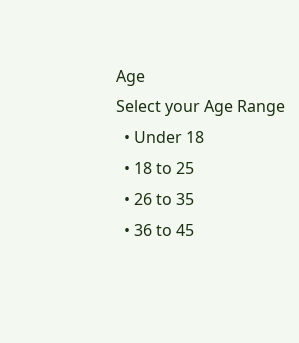Age
Select your Age Range
  • Under 18
  • 18 to 25
  • 26 to 35
  • 36 to 45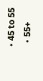• 45 to 55
  • 55+